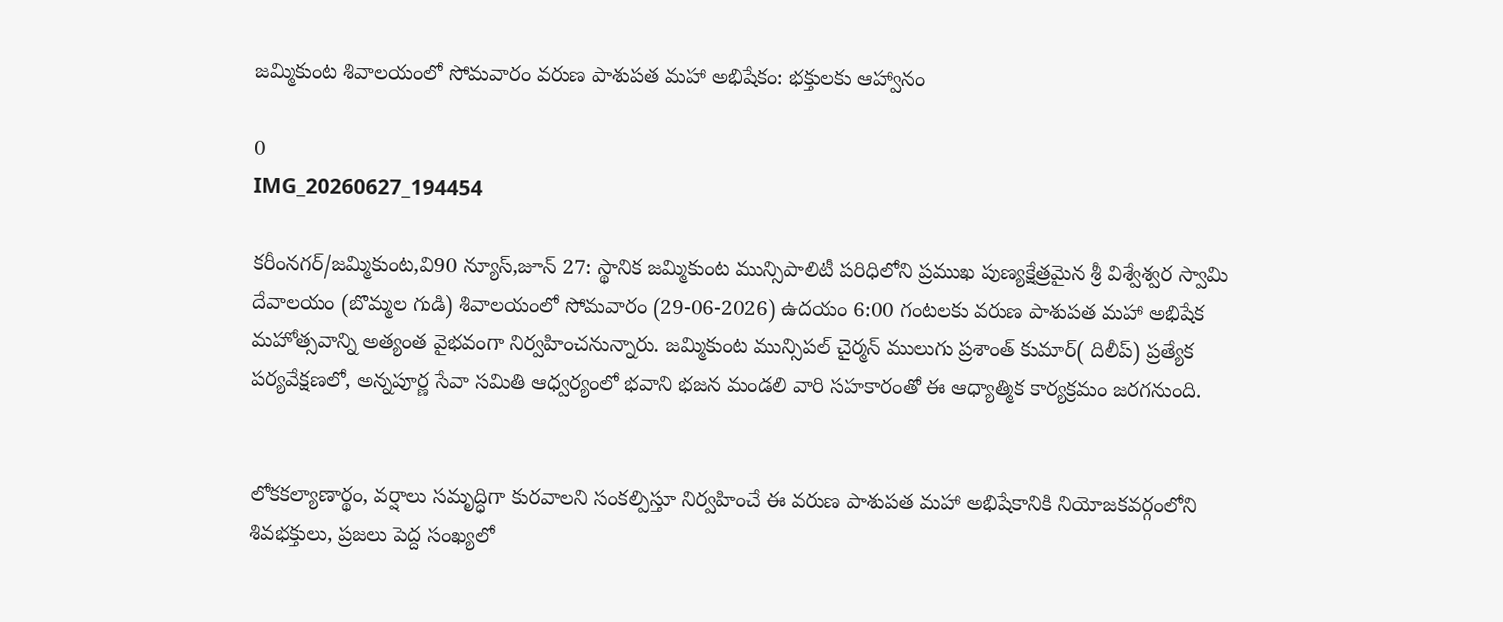జమ్మికుంట శివాలయంలో సోమవారం వరుణ పాశుపత మహా అభిషేకం: భక్తులకు ఆహ్వానం

0
IMG_20260627_194454

కరీంనగర్/జమ్మికుంట,వి90 న్యూస్,జూన్ 27: స్థానిక జమ్మికుంట మున్సిపాలిటీ పరిధిలోని ప్రముఖ పుణ్యక్షేత్రమైన శ్రీ విశ్వేశ్వర స్వామి దేవాలయం (బొమ్మల గుడి) శివాలయంలో సోమవారం (29-06-2026) ఉదయం 6:00 గంటలకు వరుణ పాశుపత మహా అభిషేక మహోత్సవాన్ని అత్యంత వైభవంగా నిర్వహించనున్నారు. జమ్మికుంట మున్సిపల్ చైర్మన్ ములుగు ప్రశాంత్ కుమార్( దిలీప్) ప్రత్యేక పర్యవేక్షణలో, అన్నపూర్ణ సేవా సమితి ఆధ్వర్యంలో భవాని భజన మండలి వారి సహకారంతో ఈ ఆధ్యాత్మిక కార్యక్రమం జరగనుంది.


లోకకల్యాణార్థం, వర్షాలు సమృద్ధిగా కురవాలని సంకల్పిస్తూ నిర్వహించే ఈ వరుణ పాశుపత మహా అభిషేకానికి నియోజకవర్గంలోని శివభక్తులు, ప్రజలు పెద్ద సంఖ్యలో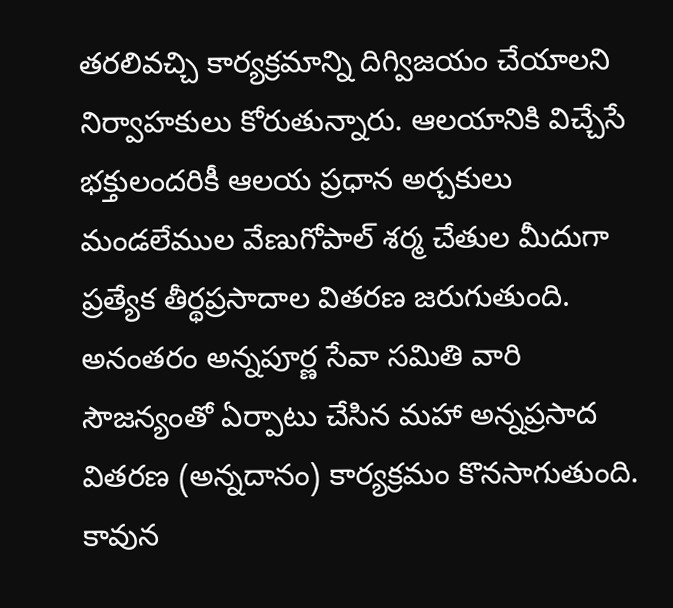తరలివచ్చి కార్యక్రమాన్ని దిగ్విజయం చేయాలని నిర్వాహకులు కోరుతున్నారు. ఆలయానికి విచ్చేసే భక్తులందరికీ ఆలయ ప్రధాన అర్చకులు మండలేముల వేణుగోపాల్ శర్మ చేతుల మీదుగా ప్రత్యేక తీర్థప్రసాదాల వితరణ జరుగుతుంది. అనంతరం అన్నపూర్ణ సేవా సమితి వారి సౌజన్యంతో ఏర్పాటు చేసిన మహా అన్నప్రసాద వితరణ (అన్నదానం) కార్యక్రమం కొనసాగుతుంది. కావున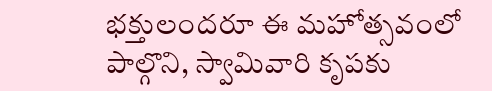భక్తులందరూ ఈ మహోత్సవంలో పాల్గొని, స్వామివారి కృపకు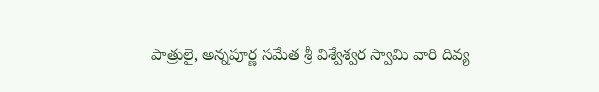పాత్రులై, అన్నపూర్ణ సమేత శ్రీ విశ్వేశ్వర స్వామి వారి దివ్య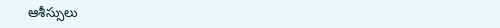ఆశీస్సులు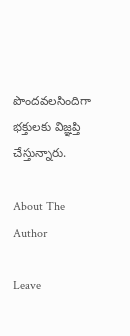పొందవలసిందిగా భక్తులకు విజ్ఞప్తి చేస్తున్నారు.

About The Author

Leave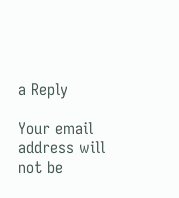a Reply

Your email address will not be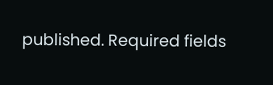published. Required fields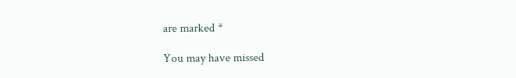are marked *

You may have missed